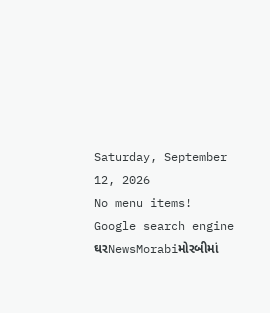Saturday, September 12, 2026
No menu items!
Google search engine
ઘરNewsMorabiમોરબીમાં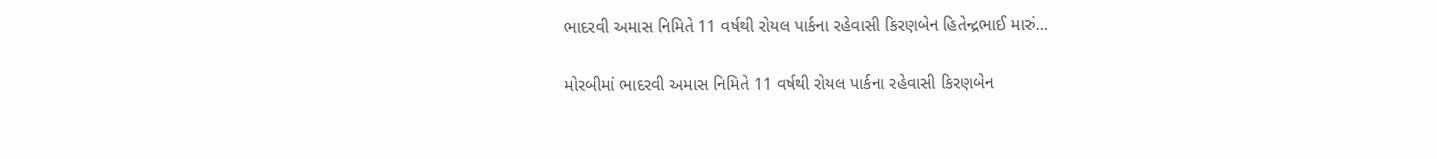ભાદરવી અમાસ નિમિતે 11 વર્ષથી રોયલ પાર્કના રહેવાસી કિરણબેન હિતેન્દ્રભાઈ મારું...

મોરબીમાં ભાદરવી અમાસ નિમિતે 11 વર્ષથી રોયલ પાર્કના રહેવાસી કિરણબેન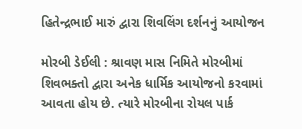હિતેન્દ્રભાઈ મારું દ્વારા શિવલિંગ દર્શનનું આયોજન

મોરબી ડેઈલી : શ્રાવણ માસ નિમિતે મોરબીમાં શિવભક્તો દ્વારા અનેક ધાર્મિક આયોજનો કરવામાં આવતા હોય છે. ત્યારે મોરબીના રોયલ પાર્ક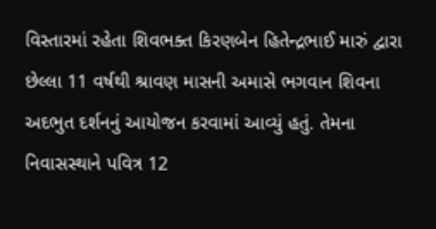વિસ્તારમાં રહેતા શિવભક્ત કિરણબેન હિતેન્દ્રભાઈ મારું દ્વારા છેલ્લા 11 વર્ષથી શ્રાવણ માસની અમાસે ભગવાન શિવના અદભુત દર્શનનું આયોજન કરવામાં આવ્યું હતું. તેમના નિવાસસ્થાને પવિત્ર 12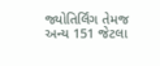જ્યોતિર્લિંગ તેમજ અન્ય 151 જેટલા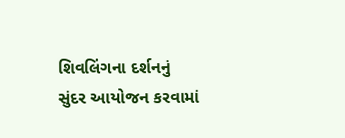શિવલિંગના દર્શનનું સુંદર આયોજન કરવામાં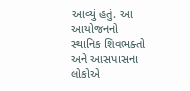આવ્યું હતું. આ આયોજનનો સ્થાનિક શિવભક્તો અને આસપાસના લોકોએ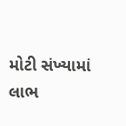મોટી સંખ્યામાં લાભ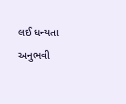લઈ ધન્યતા અનુભવી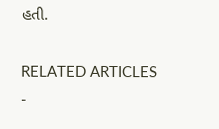હતી.

RELATED ARTICLES
-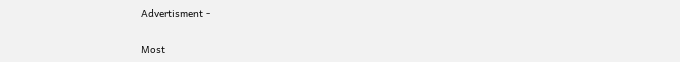Advertisment -

Most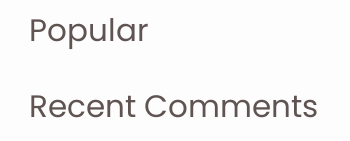Popular

Recent Comments